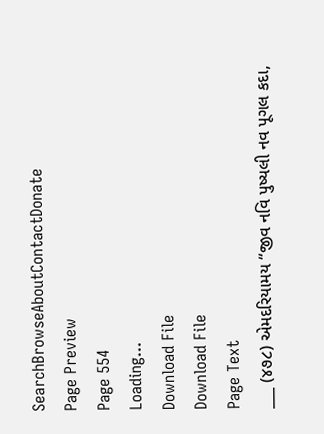SearchBrowseAboutContactDonate
Page Preview
Page 554
Loading...
Download File
Download File
Page Text
___ (૪૭૮) એમદરિયામય “જીવ નવિ પુષ્યલી નવ પૂગલ કદા,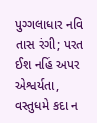પુગ્ગલાધાર નવિ તાસ રંગી; પરત ઈશ નહિં અપર એશ્વર્યતા, વસ્તુધમે કદા ન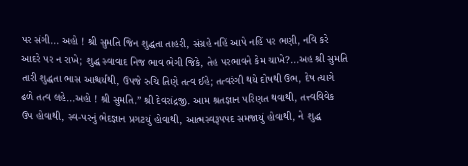પર સંગી... અહો ! શ્રી સુમતિ જિન શુદ્ધતા તાહરી, સંગ્રહે નહિં આપે નહિં પર ભણી, નવિ કરે આદરે પર ન રાખે; શુદ્ધ સ્વાવાદ નિજ ભાવ ભેગી જિકે, તેહ પરભાવને કેમ ચાખે?...અહ શ્રી સુમતિ તારી શુદ્ધતા ભાસ આશ્ચર્યથી, ઉપજે રુચિ તિણે તત્વ ઈહે; તત્વરંગી થયે દોષથી ઉભ, દેષ ત્યાગે ઢળે તત્વ લહે...અહો ! શ્રી સુમતિ.” શ્રી દેવરાંદ્રજી. આમ શ્રતજ્ઞાન પરિણત થવાથી, તત્ત્વવિવેક ઉપ હોવાથી, સ્વ-પરનું ભેદજ્ઞાન પ્રગટયું હોવાથી, આત્મસ્વરૂપપદ સમજાયું હોવાથી, ને શુદ્ધ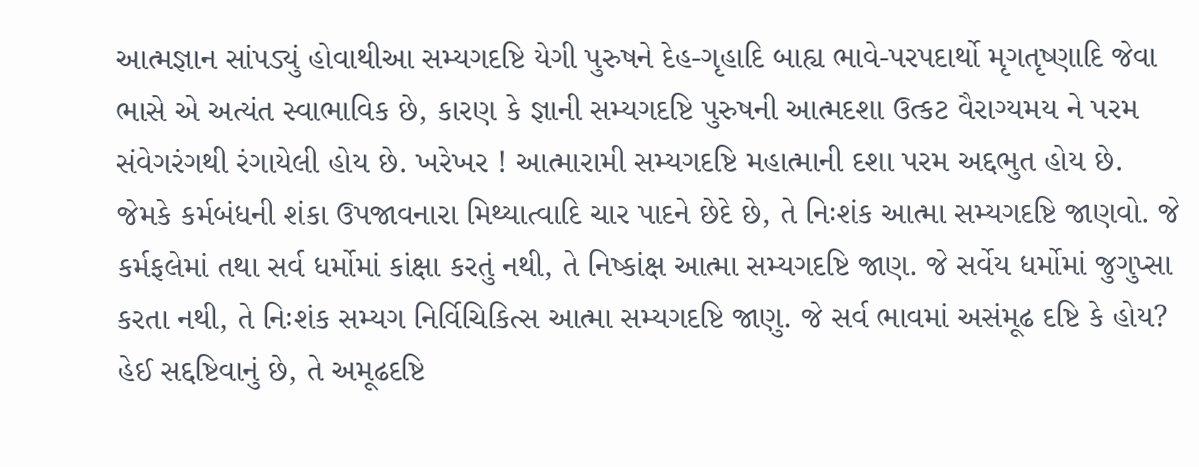આત્મજ્ઞાન સાંપડ્યું હોવાથીઆ સમ્યગદષ્ટિ યેગી પુરુષને દેહ-ગૃહાદિ બાહ્ય ભાવે-પરપદાર્થો મૃગતૃષ્ણાદિ જેવા ભાસે એ અત્યંત સ્વાભાવિક છે, કારણ કે જ્ઞાની સમ્યગદષ્ટિ પુરુષની આત્મદશા ઉત્કટ વૈરાગ્યમય ને પરમ સંવેગરંગથી રંગાયેલી હોય છે. ખરેખર ! આત્મારામી સમ્યગદષ્ટિ મહાત્માની દશા પરમ અદ્દભુત હોય છે. જેમકે કર્મબંધની શંકા ઉપજાવનારા મિથ્યાત્વાદિ ચાર પાદને છેદે છે, તે નિઃશંક આત્મા સમ્યગદષ્ટિ જાણવો. જે કર્મફલેમાં તથા સર્વ ધર્મોમાં કાંક્ષા કરતું નથી, તે નિષ્કાંક્ષ આત્મા સમ્યગદષ્ટિ જાણ. જે સર્વેય ધર્મોમાં જુગુપ્સા કરતા નથી, તે નિઃશંક સમ્યગ નિર્વિચિકિત્સ આત્મા સમ્યગદષ્ટિ જાણુ. જે સર્વ ભાવમાં અસંમૂઢ દષ્ટિ કે હોય? હેઈ સદ્દષ્ટિવાનું છે, તે અમૂઢદષ્ટિ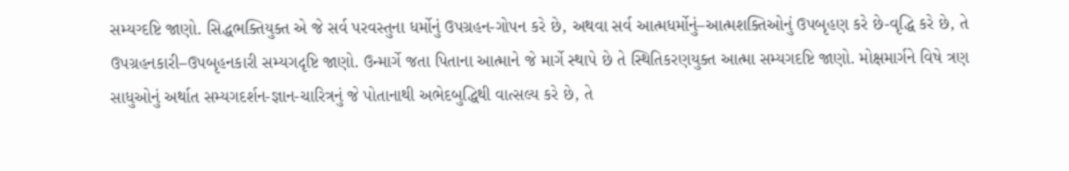સમ્યગ્દષ્ટિ જાણો. સિદ્ધભક્તિયુક્ત એ જે સર્વ પરવસ્તુના ધર્મોનું ઉપગ્રહન-ગોપન કરે છે, અથવા સર્વ આત્મધર્મોનું–આત્મશક્તિઓનું ઉપબૃહણ કરે છે-વૃદ્ધિ કરે છે, તે ઉપગ્રહનકારી–ઉપબૃહનકારી સમ્યગદૃષ્ટિ જાણો. ઉન્માર્ગે જતા પિતાના આત્માને જે માર્ગે સ્થાપે છે તે સ્થિતિકરણયુક્ત આત્મા સમ્યગદષ્ટિ જાણો. મોક્ષમાર્ગને વિષે ત્રણ સાધુઓનું અર્થાત સમ્યગદર્શન-જ્ઞાન-ચારિત્રનું જે પોતાનાથી અભેદબુદ્ધિથી વાત્સલ્ય કરે છે, તે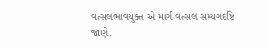વત્સલભાવયુક્ત એ માર્ગ વત્સલ સમ્યગદષ્ટિ જાણે.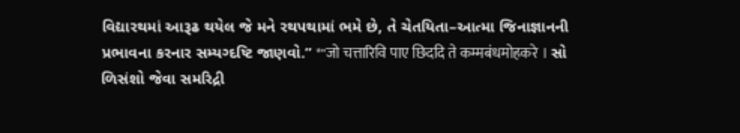વિદ્યારથમાં આરૂઢ થયેલ જે મને રથપથામાં ભમે છે, તે ચેતયિતા–આત્મા જિનાજ્ઞાનની પ્રભાવના કરનાર સમ્યગ્દષ્ટિ જાણવો.” *"जो चत्तारिवि पाए छिददि ते कम्मबंधमोहकरे । સો ળિસંશો જેવા સમરિદ્રી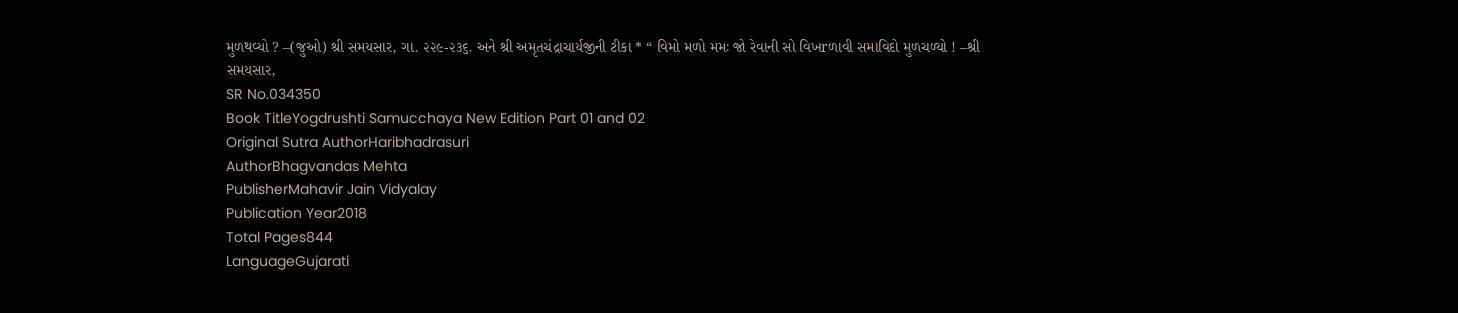મુળથવ્યો ? –(જુઓ) શ્રી સમયસાર, ગા. ૨૨૯-૨૩૬. અને શ્રી અમૃતચંદ્રાચાર્યજીની ટીકા * “ વિમો મળો મમઃ જો રેવાની સો વિખrળાવી સમાવિદો મુળચળ્યો ! –શ્રી સમયસાર,
SR No.034350
Book TitleYogdrushti Samucchaya New Edition Part 01 and 02
Original Sutra AuthorHaribhadrasuri
AuthorBhagvandas Mehta
PublisherMahavir Jain Vidyalay
Publication Year2018
Total Pages844
LanguageGujarati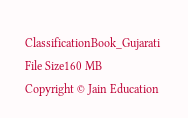ClassificationBook_Gujarati
File Size160 MB
Copyright © Jain Education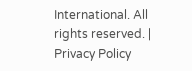International. All rights reserved. | Privacy Policy